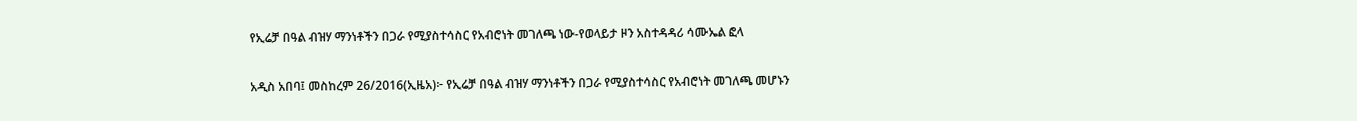የኢሬቻ በዓል ብዝሃ ማንነቶችን በጋራ የሚያስተሳስር የአብሮነት መገለጫ ነው-የወላይታ ዞን አስተዳዳሪ ሳሙኤል ፎላ

አዲስ አበባ፤ መስከረም 26/2016(ኢዜአ)፦ የኢሬቻ በዓል ብዝሃ ማንነቶችን በጋራ የሚያስተሳስር የአብሮነት መገለጫ መሆኑን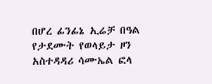በሆረ ፊንፊኔ ኢሬቻ በዓል የታደሙት የወላይታ ዞን አስተዳዳሪ ሳሙኤል ፎላ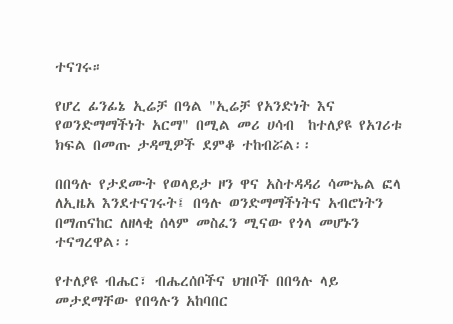ተናገሩ።

የሆረ ፊንፊኔ ኢሬቻ በዓል "ኢሬቻ የአንድነት እና የወንድማማችነት አርማ" በሚል መሪ ሀሳብ  ከተለያዩ የአገሪቱ ክፍል በመጡ ታዳሚዎች ደምቆ ተከብሯል፡፡

በበዓሉ የታደሙት የወላይታ ዞን ዋና አስተዳዳሪ ሳሙኤል ፎላ ለኢዜአ እንደተናገሩት፤ በዓሉ ወንድማማችነትና አብሮነትን በማጠናከር ለዘላቂ ሰላም መስፈን ሚናው የጎላ መሆኑን ተናግረዋል፡፡

የተለያዩ ብሔር፣ ብሔረሰቦችና ህዝቦች በበዓሉ ላይ መታደማቸው የበዓሉን አከባበር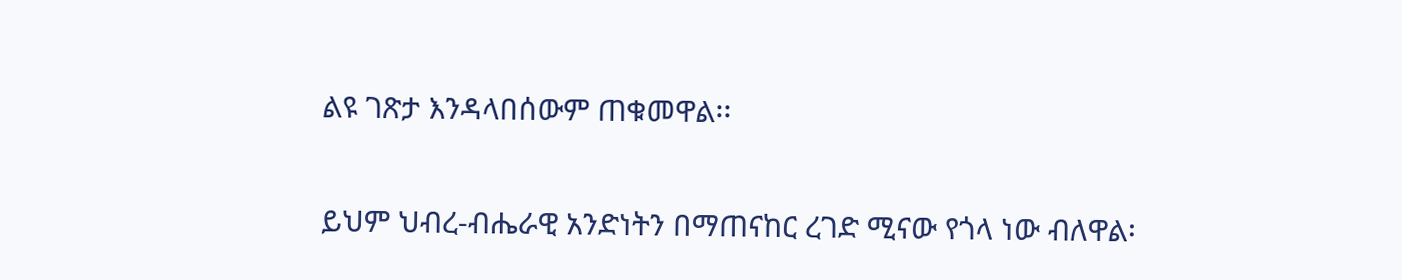ልዩ ገጽታ እንዳላበሰውም ጠቁመዋል፡፡

ይህም ህብረ-ብሔራዊ አንድነትን በማጠናከር ረገድ ሚናው የጎላ ነው ብለዋል፡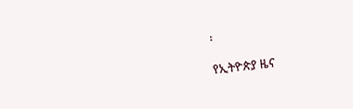፡

የኢትዮጵያ ዜና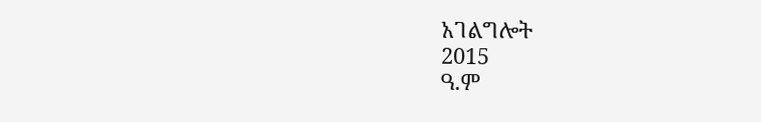አገልግሎት
2015
ዓ.ም